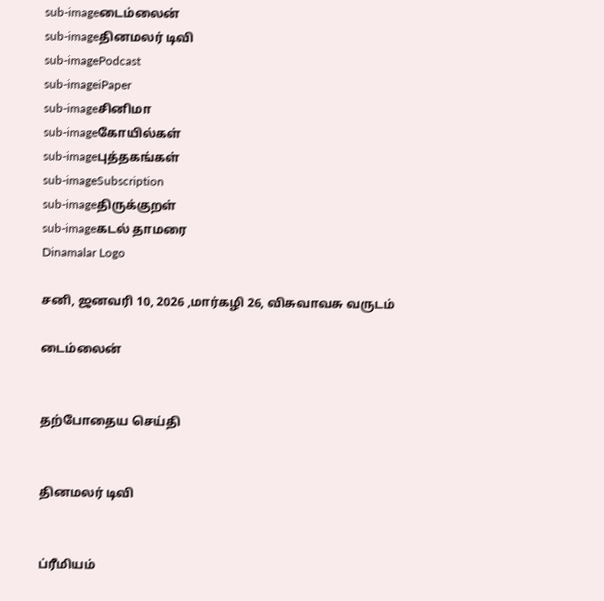sub-imageடைம்லைன்
sub-imageதினமலர் டிவி
sub-imagePodcast
sub-imageiPaper
sub-imageசினிமா
sub-imageகோயில்கள்
sub-imageபுத்தகங்கள்
sub-imageSubscription
sub-imageதிருக்குறள்
sub-imageகடல் தாமரை
Dinamalar Logo

சனி, ஜனவரி 10, 2026 ,மார்கழி 26, விசுவாவசு வருடம்

டைம்லைன்


தற்போதைய செய்தி


தினமலர் டிவி


ப்ரீமியம்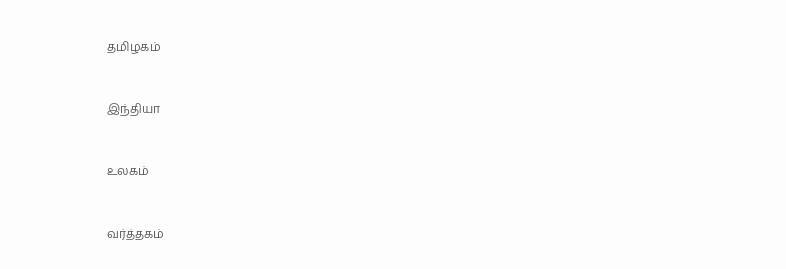தமிழகம்


இந்தியா


உலகம்


வர்த்தகம்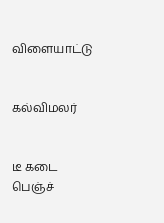விளையாட்டு


கல்விமலர்


டீ கடை பெஞ்ச்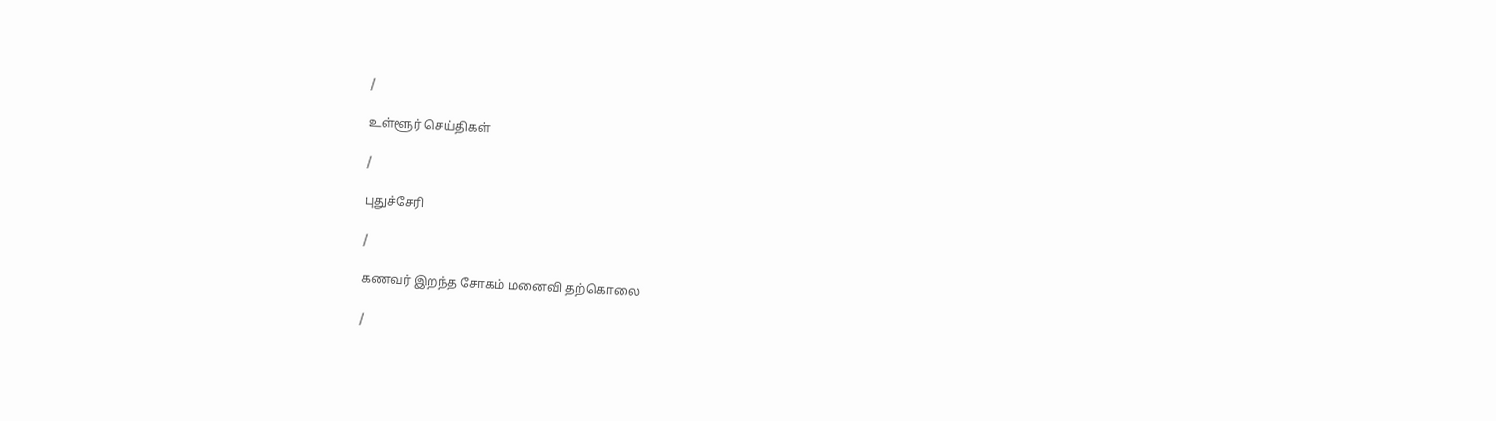/

உள்ளூர் செய்திகள்

/

புதுச்சேரி

/

கணவர் இறந்த சோகம் மனைவி தற்கொலை

/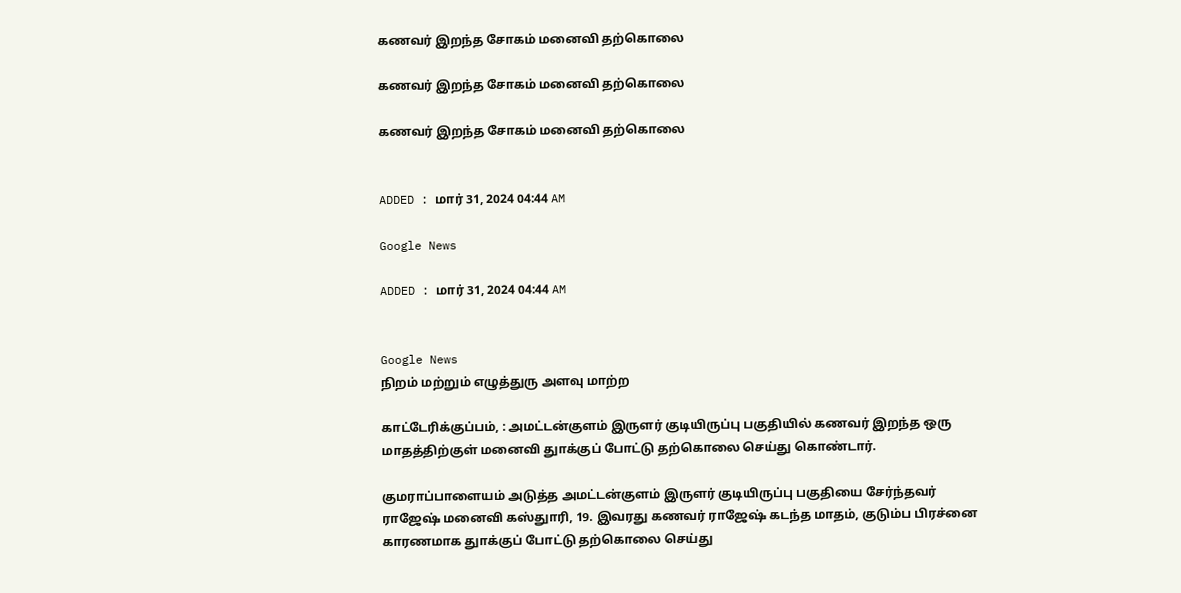கணவர் இறந்த சோகம் மனைவி தற்கொலை

கணவர் இறந்த சோகம் மனைவி தற்கொலை

கணவர் இறந்த சோகம் மனைவி தற்கொலை


ADDED : மார் 31, 2024 04:44 AM

Google News

ADDED : மார் 31, 2024 04:44 AM


Google News
நிறம் மற்றும் எழுத்துரு அளவு மாற்ற

காட்டேரிக்குப்பம், : அமட்டன்குளம் இருளர் குடியிருப்பு பகுதியில் கணவர் இறந்த ஒரு மாதத்திற்குள் மனைவி துாக்குப் போட்டு தற்கொலை செய்து கொண்டார்.

குமராப்பாளையம் அடுத்த அமட்டன்குளம் இருளர் குடியிருப்பு பகுதியை சேர்ந்தவர் ராஜேஷ் மனைவி கஸ்துாரி, 19. இவரது கணவர் ராஜேஷ் கடந்த மாதம், குடும்ப பிரச்னை காரணமாக துாக்குப் போட்டு தற்கொலை செய்து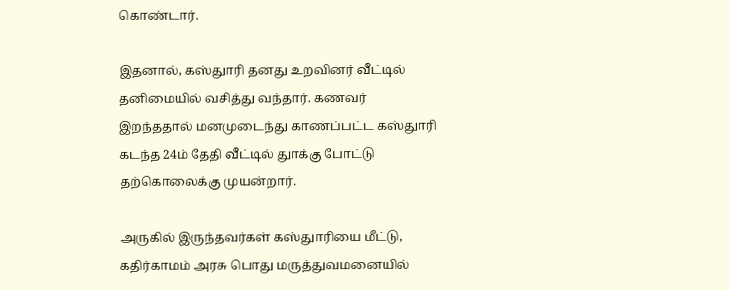கொண்டார்.

இதனால், கஸ்துாரி தனது உறவினர் வீட்டில் தனிமையில் வசித்து வந்தார். கணவர் இறந்ததால் மனமுடைந்து காணப்பட்ட கஸ்துாரி கடந்த 24ம் தேதி வீட்டில் துாக்கு போட்டு தற்கொலைக்கு முயன்றார்.

அருகில் இருந்தவர்கள் கஸ்துாரியை மீட்டு, கதிர்காமம் அரசு பொது மருத்துவமனையில்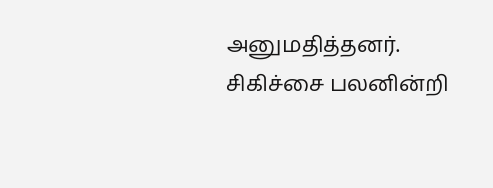அனுமதித்தனர். சிகிச்சை பலனின்றி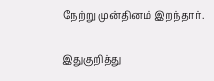நேற்று முன்தினம் இறந்தார்.

இதுகுறித்து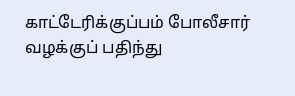காட்டேரிக்குப்பம் போலீசார் வழக்குப் பதிந்து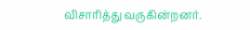விசாரித்து வருகின்றனர்.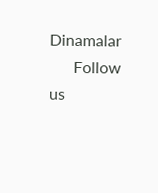Dinamalar
      Follow us